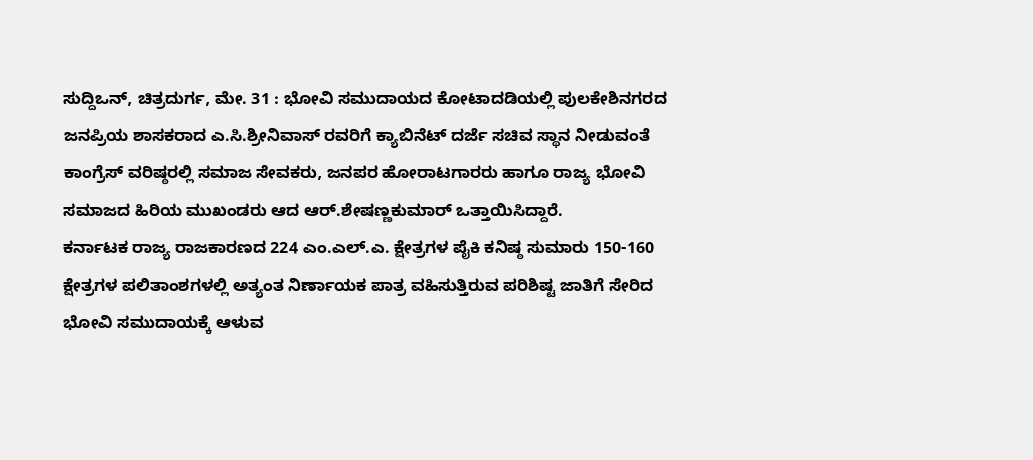ಸುದ್ದಿಒನ್, ಚಿತ್ರದುರ್ಗ, ಮೇ. 31 : ಭೋವಿ ಸಮುದಾಯದ ಕೋಟಾದಡಿಯಲ್ಲಿ ಪುಲಕೇಶಿನಗರದ ಜನಪ್ರಿಯ ಶಾಸಕರಾದ ಎ.ಸಿ.ಶ್ರೀನಿವಾಸ್ ರವರಿಗೆ ಕ್ಯಾಬಿನೆಟ್ ದರ್ಜೆ ಸಚಿವ ಸ್ಥಾನ ನೀಡುವಂತೆ ಕಾಂಗ್ರೆಸ್ ವರಿಷ್ಠರಲ್ಲಿ ಸಮಾಜ ಸೇವಕರು, ಜನಪರ ಹೋರಾಟಗಾರರು ಹಾಗೂ ರಾಜ್ಯ ಭೋವಿ ಸಮಾಜದ ಹಿರಿಯ ಮುಖಂಡರು ಆದ ಆರ್.ಶೇಷಣ್ಣಕುಮಾರ್ ಒತ್ತಾಯಿಸಿದ್ದಾರೆ.
ಕರ್ನಾಟಕ ರಾಜ್ಯ ರಾಜಕಾರಣದ 224 ಎಂ.ಎಲ್.ಎ. ಕ್ಷೇತ್ರಗಳ ಪೈಕಿ ಕನಿಷ್ಠ ಸುಮಾರು 150-160 ಕ್ಷೇತ್ರಗಳ ಪಲಿತಾಂಶಗಳಲ್ಲಿ ಅತ್ಯಂತ ನಿರ್ಣಾಯಕ ಪಾತ್ರ ವಹಿಸುತ್ತಿರುವ ಪರಿಶಿಷ್ಟ ಜಾತಿಗೆ ಸೇರಿದ ಭೋವಿ ಸಮುದಾಯಕ್ಕೆ ಆಳುವ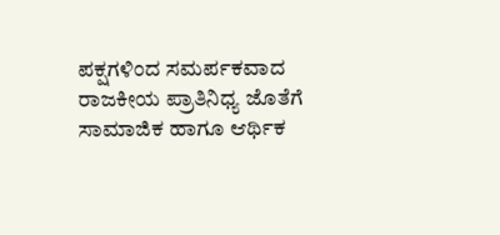ಪಕ್ಷಗಳಿಂದ ಸಮರ್ಪಕವಾದ ರಾಜಕೀಯ ಪ್ರಾತಿನಿಧ್ಯ ಜೊತೆಗೆ ಸಾಮಾಜಿಕ ಹಾಗೂ ಆರ್ಥಿಕ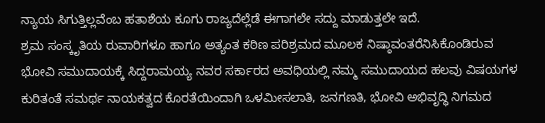ನ್ಯಾಯ ಸಿಗುತ್ತಿಲ್ಲವೆಂಬ ಹತಾಶೆಯ ಕೂಗು ರಾಜ್ಯದೆಲ್ಲೆಡೆ ಈಗಾಗಲೇ ಸದ್ದು ಮಾಡುತ್ತಲೇ ಇದೆ.
ಶ್ರಮ ಸಂಸ್ಕೃತಿಯ ರುವಾರಿಗಳೂ ಹಾಗೂ ಅತ್ಯಂತ ಕಠಿಣ ಪರಿಶ್ರಮದ ಮೂಲಕ ನಿಷ್ಠಾವಂತರೆನಿಸಿಕೊಂಡಿರುವ ಭೋವಿ ಸಮುದಾಯಕ್ಕೆ ಸಿದ್ದರಾಮಯ್ಯ ನವರ ಸರ್ಕಾರದ ಅವಧಿಯಲ್ಲಿ ನಮ್ಮ ಸಮುದಾಯದ ಹಲವು ವಿಷಯಗಳ ಕುರಿತಂತೆ ಸಮರ್ಥ ನಾಯಕತ್ವದ ಕೊರತೆಯಿಂದಾಗಿ ಒಳಮೀಸಲಾತಿ, ಜನಗಣತಿ, ಭೋವಿ ಅಭಿವೃದ್ಧಿ ನಿಗಮದ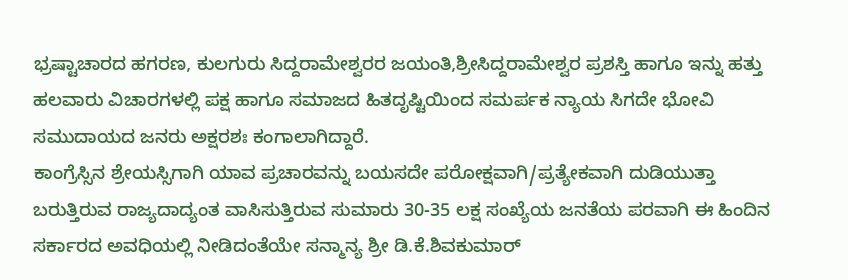ಭ್ರಷ್ಟಾಚಾರದ ಹಗರಣ, ಕುಲಗುರು ಸಿದ್ದರಾಮೇಶ್ವರರ ಜಯಂತಿ,ಶ್ರೀಸಿದ್ದರಾಮೇಶ್ವರ ಪ್ರಶಸ್ತಿ ಹಾಗೂ ಇನ್ನು ಹತ್ತು ಹಲವಾರು ವಿಚಾರಗಳಲ್ಲಿ ಪಕ್ಷ ಹಾಗೂ ಸಮಾಜದ ಹಿತದೃಷ್ಟಿಯಿಂದ ಸಮರ್ಪಕ ನ್ಯಾಯ ಸಿಗದೇ ಭೋವಿ ಸಮುದಾಯದ ಜನರು ಅಕ್ಷರಶಃ ಕಂಗಾಲಾಗಿದ್ದಾರೆ.
ಕಾಂಗ್ರೆಸ್ಸಿನ ಶ್ರೇಯಸ್ಸಿಗಾಗಿ ಯಾವ ಪ್ರಚಾರವನ್ನು ಬಯಸದೇ ಪರೋಕ್ಷವಾಗಿ/ಪ್ರತ್ಯೇಕವಾಗಿ ದುಡಿಯುತ್ತಾ ಬರುತ್ತಿರುವ ರಾಜ್ಯದಾದ್ಯಂತ ವಾಸಿಸುತ್ತಿರುವ ಸುಮಾರು 30-35 ಲಕ್ಷ ಸಂಖ್ಯೆಯ ಜನತೆಯ ಪರವಾಗಿ ಈ ಹಿಂದಿನ ಸರ್ಕಾರದ ಅವಧಿಯಲ್ಲಿ ನೀಡಿದಂತೆಯೇ ಸನ್ಮಾನ್ಯ ಶ್ರೀ ಡಿ.ಕೆ.ಶಿವಕುಮಾರ್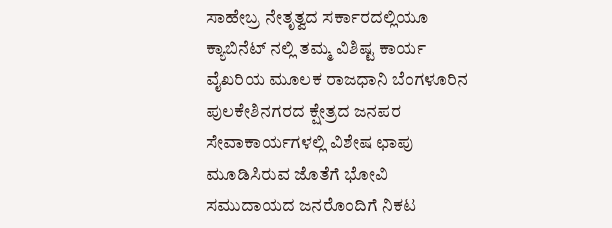ಸಾಹೇಬ್ರ ನೇತೃತ್ವದ ಸರ್ಕಾರದಲ್ಲಿಯೂ ಕ್ಯಾಬಿನೆಟ್ ನಲ್ಲಿ ತಮ್ಮ ವಿಶಿಷ್ಟ ಕಾರ್ಯ ವೈಖರಿಯ ಮೂಲಕ ರಾಜಧಾನಿ ಬೆಂಗಳೂರಿನ ಪುಲಕೇಶಿನಗರದ ಕ್ಷೇತ್ರದ ಜನಪರ ಸೇವಾಕಾರ್ಯಗಳಲ್ಲಿ ವಿಶೇಷ ಛಾಪು ಮೂಡಿಸಿರುವ ಜೊತೆಗೆ ಭೋವಿ ಸಮುದಾಯದ ಜನರೊಂದಿಗೆ ನಿಕಟ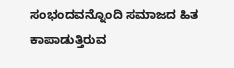ಸಂಭಂದವನ್ನೊಂದಿ ಸಮಾಜದ ಹಿತ ಕಾಪಾಡುತ್ತಿರುವ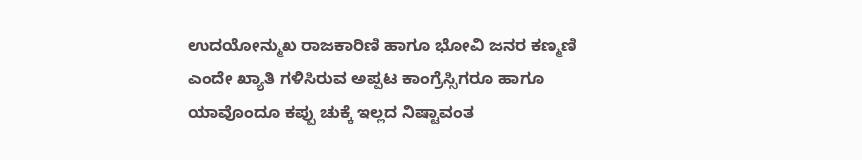ಉದಯೋನ್ಮುಖ ರಾಜಕಾರಿಣಿ ಹಾಗೂ ಭೋವಿ ಜನರ ಕಣ್ಮಣಿ ಎಂದೇ ಖ್ಯಾತಿ ಗಳಿಸಿರುವ ಅಪ್ಪಟ ಕಾಂಗ್ರೆಸ್ಸಿಗರೂ ಹಾಗೂ ಯಾವೊಂದೂ ಕಪ್ಪು ಚುಕ್ಕೆ ಇಲ್ಲದ ನಿಷ್ಟಾವಂತ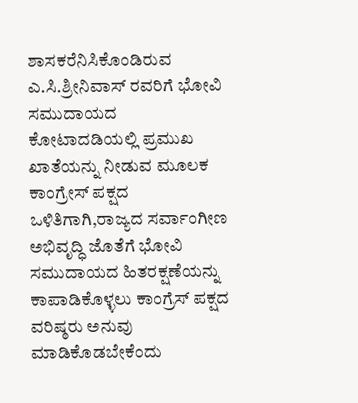ಶಾಸಕರೆನಿಸಿಕೊಂಡಿರುವ ಎ.ಸಿ.ಶ್ರೀನಿವಾಸ್ ರವರಿಗೆ ಭೋವಿ ಸಮುದಾಯದ ಕೋಟಾದಡಿಯಲ್ಲಿ ಪ್ರಮುಖ ಖಾತೆಯನ್ನು ನೀಡುವ ಮೂಲಕ ಕಾಂಗ್ರೇಸ್ ಪಕ್ಷದ ಒಳಿತಿಗಾಗಿ,ರಾಜ್ಯದ ಸರ್ವಾಂಗೀಣ ಅಭಿವೃದ್ಧಿ ಜೊತೆಗೆ ಭೋವಿ ಸಮುದಾಯದ ಹಿತರಕ್ಷಣೆಯನ್ನು ಕಾಪಾಡಿಕೊಳ್ಳಲು ಕಾಂಗ್ರೆಸ್ ಪಕ್ಷದ ವರಿಷ್ಠರು ಅನುವು ಮಾಡಿಕೊಡಬೇಕೆಂದು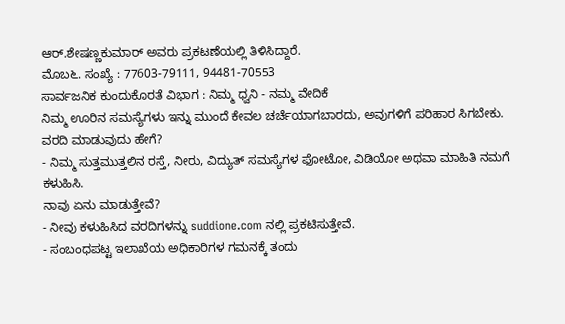ಆರ್.ಶೇಷಣ್ಣಕುಮಾರ್ ಅವರು ಪ್ರಕಟಣೆಯಲ್ಲಿ ತಿಳಿಸಿದ್ದಾರೆ.
ಮೊಬ೬. ಸಂಖ್ಯೆ : 77603-79111, 94481-70553
ಸಾರ್ವಜನಿಕ ಕುಂದುಕೊರತೆ ವಿಭಾಗ : ನಿಮ್ಮ ಧ್ವನಿ - ನಮ್ಮ ವೇದಿಕೆ
ನಿಮ್ಮ ಊರಿನ ಸಮಸ್ಯೆಗಳು ಇನ್ನು ಮುಂದೆ ಕೇವಲ ಚರ್ಚೆಯಾಗಬಾರದು, ಅವುಗಳಿಗೆ ಪರಿಹಾರ ಸಿಗಬೇಕು.
ವರದಿ ಮಾಡುವುದು ಹೇಗೆ?
- ನಿಮ್ಮ ಸುತ್ತಮುತ್ತಲಿನ ರಸ್ತೆ, ನೀರು, ವಿದ್ಯುತ್ ಸಮಸ್ಯೆಗಳ ಫೋಟೋ, ವಿಡಿಯೋ ಅಥವಾ ಮಾಹಿತಿ ನಮಗೆ ಕಳುಹಿಸಿ.
ನಾವು ಏನು ಮಾಡುತ್ತೇವೆ?
- ನೀವು ಕಳುಹಿಸಿದ ವರದಿಗಳನ್ನು suddione.com ನಲ್ಲಿ ಪ್ರಕಟಿಸುತ್ತೇವೆ.
- ಸಂಬಂಧಪಟ್ಟ ಇಲಾಖೆಯ ಅಧಿಕಾರಿಗಳ ಗಮನಕ್ಕೆ ತಂದು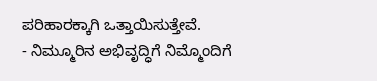ಪರಿಹಾರಕ್ಕಾಗಿ ಒತ್ತಾಯಿಸುತ್ತೇವೆ.
- ನಿಮ್ಮೂರಿನ ಅಭಿವೃದ್ಧಿಗೆ ನಿಮ್ಮೊಂದಿಗೆ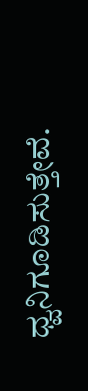ಧ್ವನಿಗೂಡಿಸುತ್ತೇವೆ.